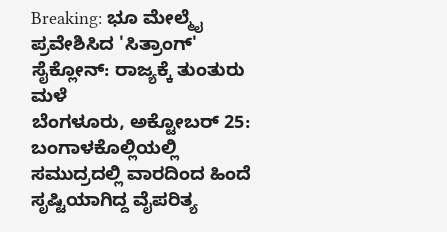Breaking: ಭೂ ಮೇಲ್ಮೈ ಪ್ರವೇಶಿಸಿದ 'ಸಿತ್ರಾಂಗ್' ಸೈಕ್ಲೋನ್: ರಾಜ್ಯಕ್ಕೆ ತುಂತುರು ಮಳೆ
ಬೆಂಗಳೂರು, ಅಕ್ಟೋಬರ್ 25: ಬಂಗಾಳಕೊಲ್ಲಿಯಲ್ಲಿ ಸಮುದ್ರದಲ್ಲಿ ವಾರದಿಂದ ಹಿಂದೆ ಸೃಷ್ಟಿಯಾಗಿದ್ದ ವೈಪರಿತ್ಯ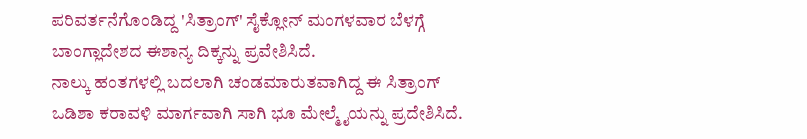ಪರಿವರ್ತನೆಗೊಂಡಿದ್ದ 'ಸಿತ್ರಾಂಗ್' ಸೈಕ್ಲೋನ್ ಮಂಗಳವಾರ ಬೆಳಗ್ಗೆ ಬಾಂಗ್ಲಾದೇಶದ ಈಶಾನ್ಯ ದಿಕ್ಕನ್ನು ಪ್ರವೇಶಿಸಿದೆ.
ನಾಲ್ಕು ಹಂತಗಳಲ್ಲಿ ಬದಲಾಗಿ ಚಂಡಮಾರುತವಾಗಿದ್ದ ಈ ಸಿತ್ರಾಂಗ್ ಒಡಿಶಾ ಕರಾವಳಿ ಮಾರ್ಗವಾಗಿ ಸಾಗಿ ಭೂ ಮೇಲ್ಮೈಯನ್ನು ಪ್ರದೇಶಿಸಿದೆ.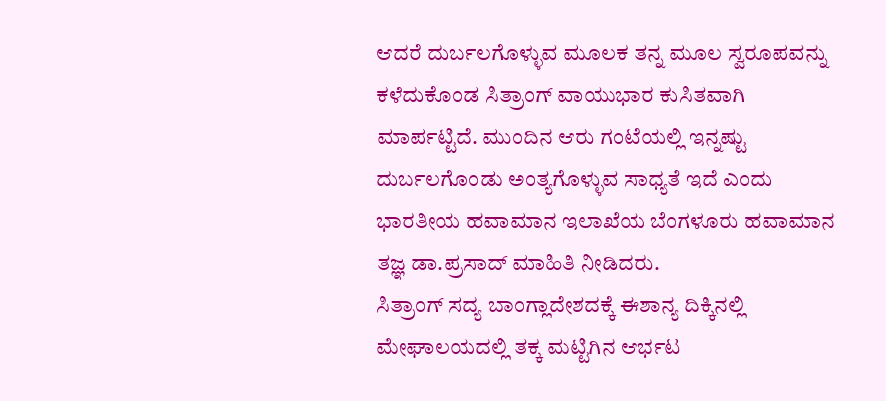ಆದರೆ ದುರ್ಬಲಗೊಳ್ಳುವ ಮೂಲಕ ತನ್ನ ಮೂಲ ಸ್ವರೂಪವನ್ನು ಕಳೆದುಕೊಂಡ ಸಿತ್ರಾಂಗ್ ವಾಯುಭಾರ ಕುಸಿತವಾಗಿ ಮಾರ್ಪಟ್ಟಿದೆ. ಮುಂದಿನ ಆರು ಗಂಟೆಯಲ್ಲಿ ಇನ್ನಷ್ಟು ದುರ್ಬಲಗೊಂಡು ಅಂತ್ಯಗೊಳ್ಳುವ ಸಾಧ್ಯತೆ ಇದೆ ಎಂದು ಭಾರತೀಯ ಹವಾಮಾನ ಇಲಾಖೆಯ ಬೆಂಗಳೂರು ಹವಾಮಾನ ತಜ್ಞ ಡಾ.ಪ್ರಸಾದ್ ಮಾಹಿತಿ ನೀಡಿದರು.
ಸಿತ್ರಾಂಗ್ ಸದ್ಯ ಬಾಂಗ್ಲಾದೇಶದಕ್ಕೆ ಈಶಾನ್ಯ ದಿಕ್ಕಿನಲ್ಲಿ ಮೇಘಾಲಯದಲ್ಲಿ ತಕ್ಕ ಮಟ್ಟಿಗಿನ ಆರ್ಭಟ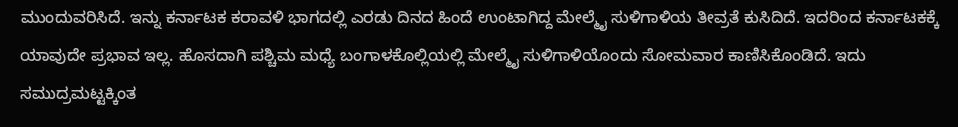ಮುಂದುವರಿಸಿದೆ. ಇನ್ನು ಕರ್ನಾಟಕ ಕರಾವಳಿ ಭಾಗದಲ್ಲಿ ಎರಡು ದಿನದ ಹಿಂದೆ ಉಂಟಾಗಿದ್ದ ಮೇಲ್ಮೈ ಸುಳಿಗಾಳಿಯ ತೀವ್ರತೆ ಕುಸಿದಿದೆ. ಇದರಿಂದ ಕರ್ನಾಟಕಕ್ಕೆ ಯಾವುದೇ ಪ್ರಭಾವ ಇಲ್ಲ. ಹೊಸದಾಗಿ ಪಶ್ಚಿಮ ಮಧ್ಯೆ ಬಂಗಾಳಕೊಲ್ಲಿಯಲ್ಲಿ ಮೇಲ್ಮೈ ಸುಳಿಗಾಳಿಯೊಂದು ಸೋಮವಾರ ಕಾಣಿಸಿಕೊಂಡಿದೆ. ಇದು ಸಮುದ್ರಮಟ್ಟಕ್ಕಿಂತ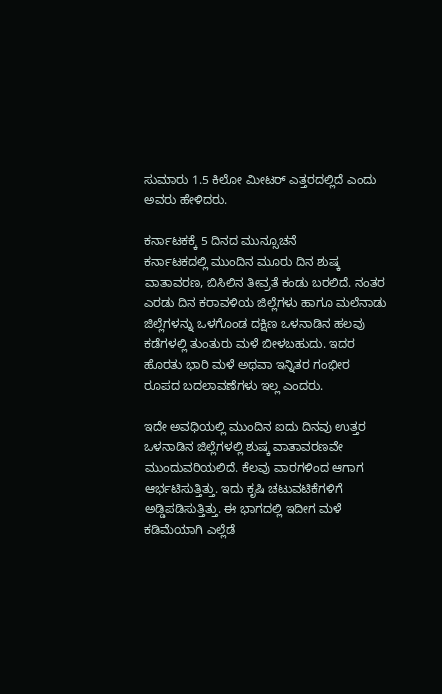ಸುಮಾರು 1.5 ಕಿಲೋ ಮೀಟರ್ ಎತ್ತರದಲ್ಲಿದೆ ಎಂದು ಅವರು ಹೇಳಿದರು.

ಕರ್ನಾಟಕಕ್ಕೆ 5 ದಿನದ ಮುನ್ಸೂಚನೆ
ಕರ್ನಾಟಕದಲ್ಲಿ ಮುಂದಿನ ಮೂರು ದಿನ ಶುಷ್ಕ ವಾತಾವರಣ, ಬಿಸಿಲಿನ ತೀವ್ರತೆ ಕಂಡು ಬರಲಿದೆ. ನಂತರ ಎರಡು ದಿನ ಕರಾವಳಿಯ ಜಿಲ್ಲೆಗಳು ಹಾಗೂ ಮಲೆನಾಡು ಜಿಲ್ಲೆಗಳನ್ನು ಒಳಗೊಂಡ ದಕ್ಷಿಣ ಒಳನಾಡಿನ ಹಲವು ಕಡೆಗಳಲ್ಲಿ ತುಂತುರು ಮಳೆ ಬೀಳಬಹುದು. ಇದರ ಹೊರತು ಭಾರಿ ಮಳೆ ಅಥವಾ ಇನ್ನಿತರ ಗಂಭೀರ ರೂಪದ ಬದಲಾವಣೆಗಳು ಇಲ್ಲ ಎಂದರು.

ಇದೇ ಅವಧಿಯಲ್ಲಿ ಮುಂದಿನ ಐದು ದಿನವು ಉತ್ತರ ಒಳನಾಡಿನ ಜಿಲ್ಲೆಗಳಲ್ಲಿ ಶುಷ್ಕ ವಾತಾವರಣವೇ ಮುಂದುವರಿಯಲಿದೆ. ಕೆಲವು ವಾರಗಳಿಂದ ಆಗಾಗ ಆರ್ಭಟಿಸುತ್ತಿತ್ತು. ಇದು ಕೃಷಿ ಚಟುವಟಿಕೆಗಳಿಗೆ ಅಡ್ಡಿಪಡಿಸುತ್ತಿತ್ತು. ಈ ಭಾಗದಲ್ಲಿ ಇದೀಗ ಮಳೆ ಕಡಿಮೆಯಾಗಿ ಎಲ್ಲೆಡೆ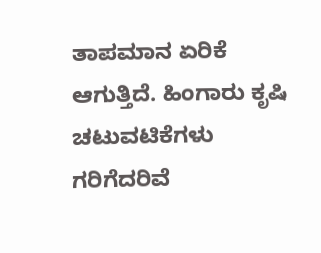ತಾಪಮಾನ ಏರಿಕೆ ಆಗುತ್ತಿದೆ. ಹಿಂಗಾರು ಕೃಷಿ ಚಟುವಟಿಕೆಗಳು ಗರಿಗೆದರಿವೆ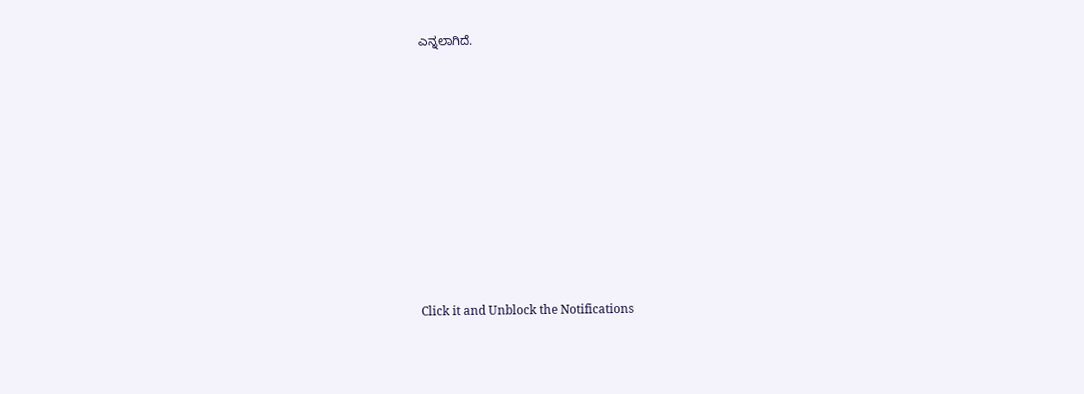ಎನ್ನಲಾಗಿದೆ.












Click it and Unblock the Notifications